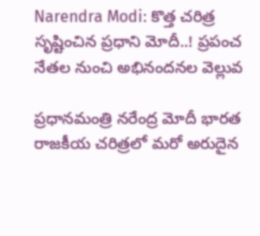Narendra Modi: కొత్త చరిత్ర సృష్టించిన ప్రధాని మోదీ..! ప్రపంచ నేతల నుంచి అభినందనల వెల్లువ

ప్రధానమంత్రి నరేంద్ర మోదీ భారత రాజకీయ చరిత్రలో మరో అరుదైన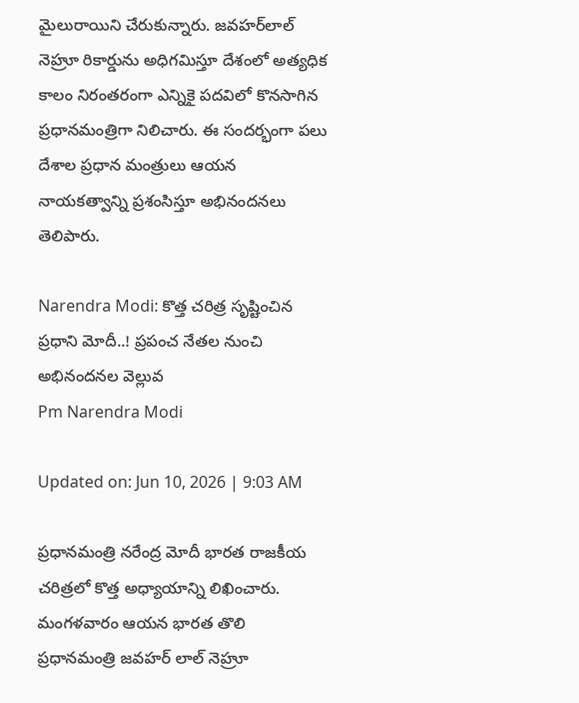మైలురాయిని చేరుకున్నారు. జవహర్‌లాల్ నెహ్రూ రికార్డును అధిగమిస్తూ దేశంలో అత్యధిక కాలం నిరంతరంగా ఎన్నికై పదవిలో కొనసాగిన ప్రధానమంత్రిగా నిలిచారు. ఈ సందర్భంగా పలు దేశాల ప్రధాన మంత్రులు ఆయన నాయకత్వాన్ని ప్రశంసిస్తూ అభినందనలు తెలిపారు.

Narendra Modi: కొత్త చరిత్ర సృష్టించిన ప్రధాని మోదీ..! ప్రపంచ నేతల నుంచి అభినందనల వెల్లువ
Pm Narendra Modi

Updated on: Jun 10, 2026 | 9:03 AM

ప్రధానమంత్రి నరేంద్ర మోదీ భారత రాజకీయ చరిత్రలో కొత్త అధ్యాయాన్ని లిఖించారు. మంగళవారం ఆయన భారత తొలి ప్రధానమంత్రి జవహర్ లాల్ నెహ్రూ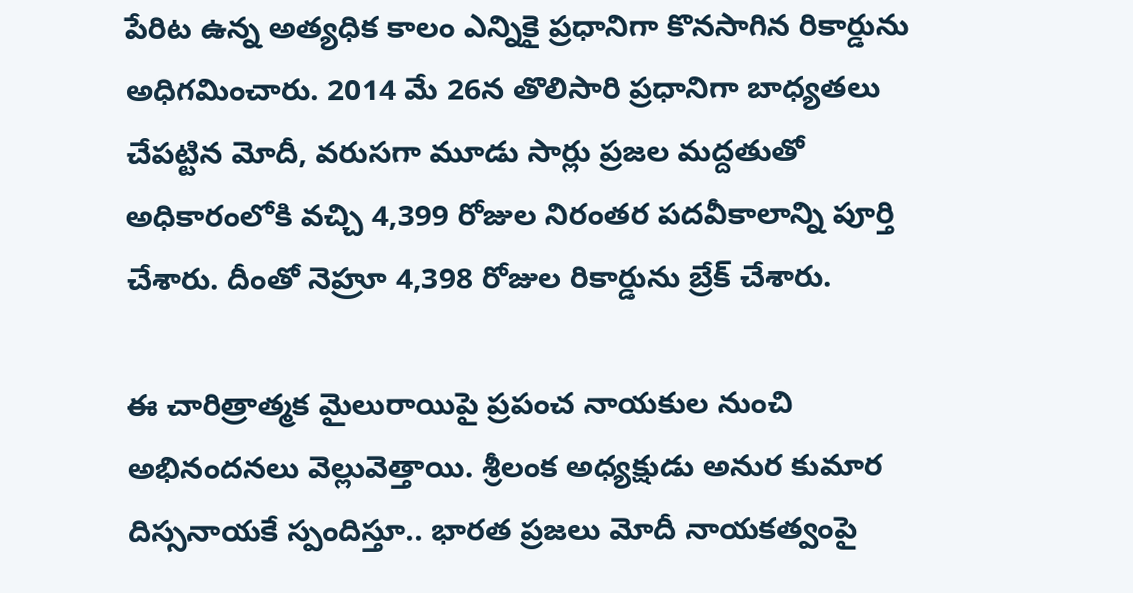పేరిట ఉన్న అత్యధిక కాలం ఎన్నికై ప్రధానిగా కొనసాగిన రికార్డును అధిగమించారు. 2014 మే 26న తొలిసారి ప్రధానిగా బాధ్యతలు చేపట్టిన మోదీ, వరుసగా మూడు సార్లు ప్రజల మద్దతుతో అధికారంలోకి వచ్చి 4,399 రోజుల నిరంతర పదవీకాలాన్ని పూర్తి చేశారు. దీంతో నెహ్రూ 4,398 రోజుల రికార్డును బ్రేక్ చేశారు.

ఈ చారిత్రాత్మక మైలురాయిపై ప్రపంచ నాయకుల నుంచి అభినందనలు వెల్లువెత్తాయి. శ్రీలంక అధ్యక్షుడు అనుర కుమార దిస్సనాయకే స్పందిస్తూ.. భారత ప్రజలు మోదీ నాయకత్వంపై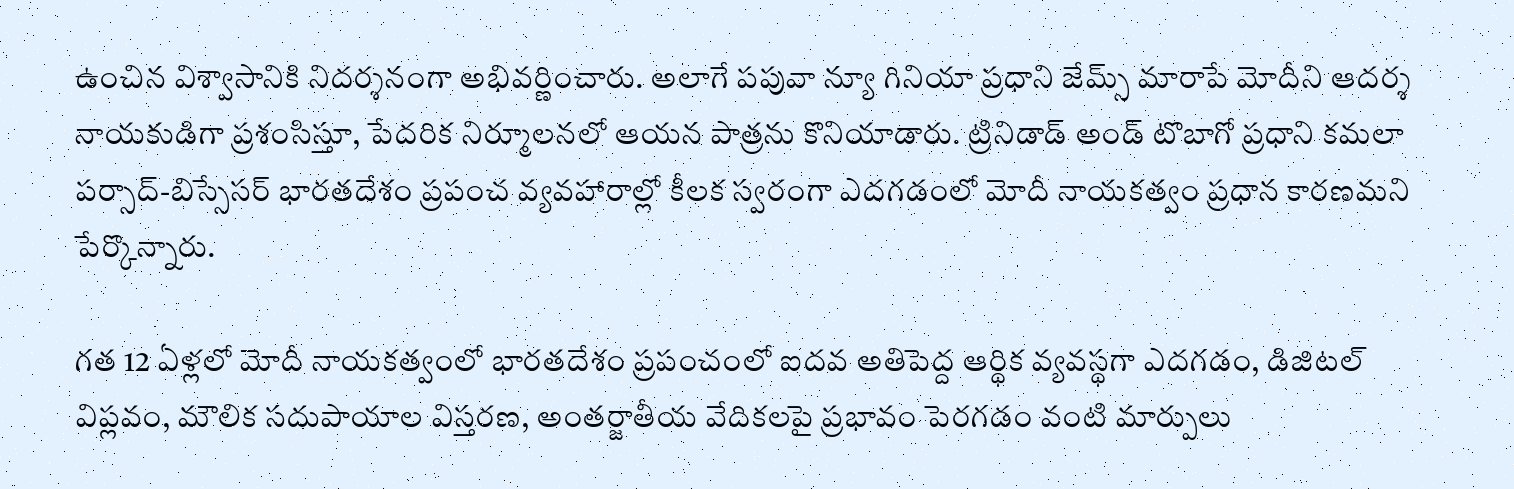ఉంచిన విశ్వాసానికి నిదర్శనంగా అభివర్ణించారు. అలాగే పపువా న్యూ గినియా ప్రధాని జేమ్స్ మారాపే మోదీని ఆదర్శ నాయకుడిగా ప్రశంసిస్తూ, పేదరిక నిర్మూలనలో ఆయన పాత్రను కొనియాడారు. ట్రినిడాడ్ అండ్ టొబాగో ప్రధాని కమలా పర్సాద్-బిస్సేసర్ భారతదేశం ప్రపంచ వ్యవహారాల్లో కీలక స్వరంగా ఎదగడంలో మోదీ నాయకత్వం ప్రధాన కారణమని పేర్కొన్నారు.

గత 12 ఏళ్లలో మోదీ నాయకత్వంలో భారతదేశం ప్రపంచంలో ఐదవ అతిపెద్ద ఆర్థిక వ్యవస్థగా ఎదగడం, డిజిటల్ విప్లవం, మౌలిక సదుపాయాల విస్తరణ, అంతర్జాతీయ వేదికలపై ప్రభావం పెరగడం వంటి మార్పులు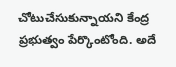చోటుచేసుకున్నాయని కేంద్ర ప్రభుత్వం పేర్కొంటోంది. అదే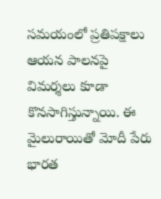సమయంలో ప్రతిపక్షాలు ఆయన పాలనపై విమర్శలు కూడా కొనసాగిస్తున్నాయి. ఈ మైలురాయితో మోదీ పేరు భారత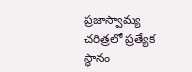ప్రజాస్వామ్య చరిత్రలో ప్రత్యేక స్థానం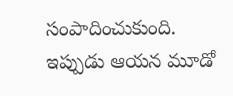సంపాదించుకుంది. ఇప్పుడు ఆయన మూడో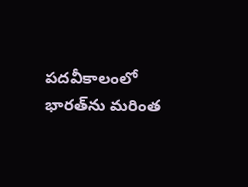పదవీకాలంలో భారత్‌ను మరింత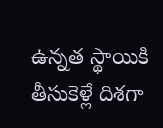ఉన్నత స్థాయికి తీసుకెళ్లే దిశగా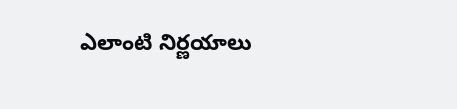ఎలాంటి నిర్ణయాలు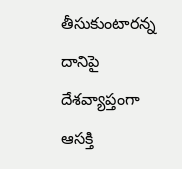తీసుకుంటారన్న దానిపై దేశవ్యాప్తంగా ఆసక్తి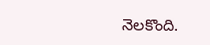నెలకొంది.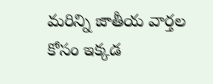మరిన్ని జాతీయ వార్తల కోసం ఇక్కడ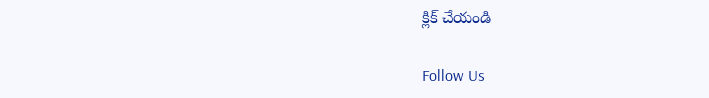క్లిక్ చేయండి

Follow Us